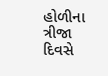હોળીના ત્રીજા દિવસે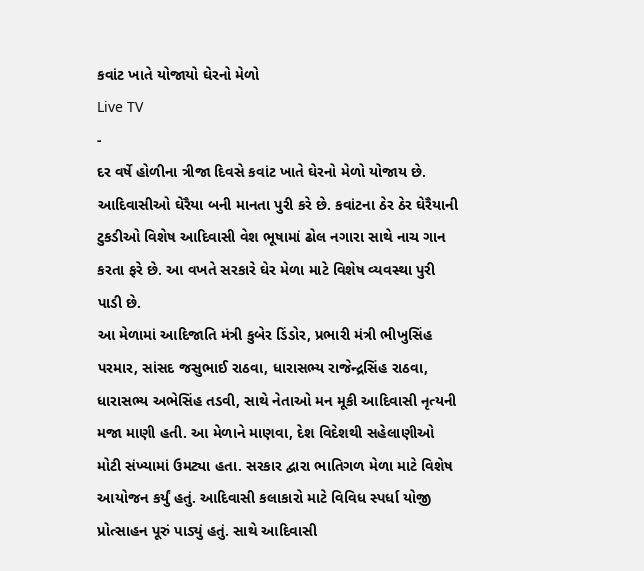કવાંટ ખાતે યોજાયો ઘેરનો મેળો
Live TV
-
દર વર્ષે હોળીના ત્રીજા દિવસે કવાંટ ખાતે ઘેરનો મેળો યોજાય છે. આદિવાસીઓ ઘેરૈયા બની માનતા પુરી કરે છે. કવાંટના ઠેર ઠેર ઘેરૈયાની ટુકડીઓ વિશેષ આદિવાસી વેશ ભૂષામાં ઢોલ નગારા સાથે નાચ ગાન કરતા ફરે છે. આ વખતે સરકારે ઘેર મેળા માટે વિશેષ વ્યવસ્થા પુરી પાડી છે.
આ મેળામાં આદિજાતિ મંત્રી કુબેર ડિંડોર, પ્રભારી મંત્રી ભીખુસિંહ પરમાર, સાંસદ જસુભાઈ રાઠવા, ધારાસભ્ય રાજેન્દ્રસિંહ રાઠવા, ધારાસભ્ય અભેસિંહ તડવી, સાથે નેતાઓ મન મૂકી આદિવાસી નૃત્યની મજા માણી હતી. આ મેળાને માણવા, દેશ વિદેશથી સહેલાણીઓ મોટી સંખ્યામાં ઉમટ્યા હતા. સરકાર દ્વારા ભાતિગળ મેળા માટે વિશેષ આયોજન કર્યું હતું. આદિવાસી કલાકારો માટે વિવિધ સ્પર્ધા યોજી પ્રોત્સાહન પૂરું પાડ્યું હતું. સાથે આદિવાસી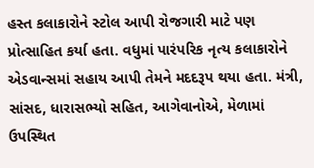હસ્ત કલાકારોને સ્ટોલ આપી રોજગારી માટે પણ પ્રોત્સાહિત કર્યા હતા. વધુમાં પારંપરિક નૃત્ય કલાકારોને એડવાન્સમાં સહાય આપી તેમને મદદરૂપ થયા હતા. મંત્રી, સાંસદ, ધારાસભ્યો સહિત, આગેવાનોએ, મેળામાં ઉપસ્થિત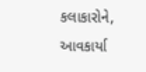કલાકારોને, આવકાર્યા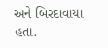અને બિરદાવાયા હતા.